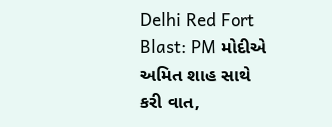Delhi Red Fort Blast: PM મોદીએ અમિત શાહ સાથે કરી વાત,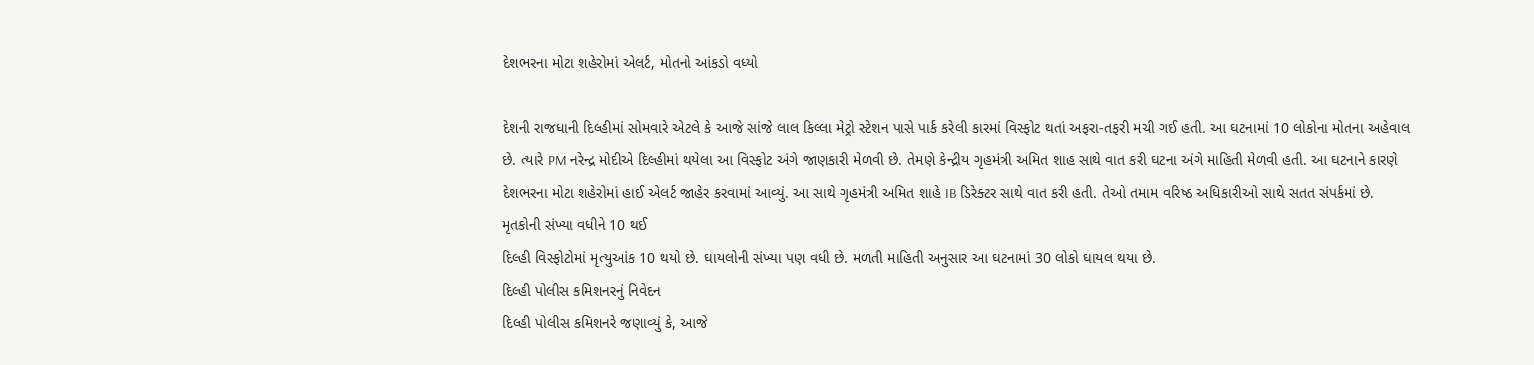દેશભરના મોટા શહેરોમાં એલર્ટ, મોતનો આંકડો વધ્યો

દેશની રાજધાની દિલ્હીમાં સોમવારે એટલે કે આજે સાંજે લાલ કિલ્લા મેટ્રો સ્ટેશન પાસે પાર્ક કરેલી કારમાં વિસ્ફોટ થતાં અફરા-તફરી મચી ગઈ હતી. આ ઘટનામાં 10 લોકોના મોતના અહેવાલ છે. ત્યારે PM નરેન્દ્ર મોદીએ દિલ્હીમાં થયેલા આ વિસ્ફોટ અંગે જાણકારી મેળવી છે. તેમણે કેન્દ્રીય ગૃહમંત્રી અમિત શાહ સાથે વાત કરી ઘટના અંગે માહિતી મેળવી હતી. આ ઘટનાને કારણે દેશભરના મોટા શહેરોમાં હાઈ એલર્ટ જાહેર કરવામાં આવ્યું. આ સાથે ગૃહમંત્રી અમિત શાહે IB ડિરેક્ટર સાથે વાત કરી હતી. તેઓ તમામ વરિષ્ઠ અધિકારીઓ સાથે સતત સંપર્કમાં છે.
મૃતકોની સંખ્યા વધીને 10 થઈ
દિલ્હી વિસ્ફોટોમાં મૃત્યુઆંક 10 થયો છે. ઘાયલોની સંખ્યા પણ વધી છે. મળતી માહિતી અનુસાર આ ઘટનામાં 30 લોકો ઘાયલ થયા છે.
દિલ્હી પોલીસ કમિશનરનું નિવેદન
દિલ્હી પોલીસ કમિશનરે જણાવ્યું કે, આજે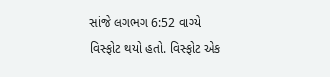સાંજે લગભગ 6:52 વાગ્યે વિસ્ફોટ થયો હતો. વિસ્ફોટ એક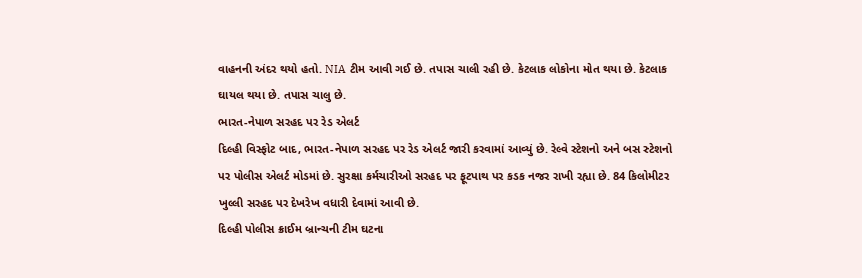વાહનની અંદર થયો હતો. NIA ટીમ આવી ગઈ છે. તપાસ ચાલી રહી છે. કેટલાક લોકોના મોત થયા છે. કેટલાક ઘાયલ થયા છે. તપાસ ચાલુ છે.
ભારત-નેપાળ સરહદ પર રેડ એલર્ટ
દિલ્હી વિસ્ફોટ બાદ, ભારત-નેપાળ સરહદ પર રેડ એલર્ટ જારી કરવામાં આવ્યું છે. રેલ્વે સ્ટેશનો અને બસ સ્ટેશનો પર પોલીસ એલર્ટ મોડમાં છે. સુરક્ષા કર્મચારીઓ સરહદ પર ફૂટપાથ પર કડક નજર રાખી રહ્યા છે. 84 કિલોમીટર ખુલ્લી સરહદ પર દેખરેખ વધારી દેવામાં આવી છે.
દિલ્હી પોલીસ ક્રાઈમ બ્રાન્ચની ટીમ ઘટના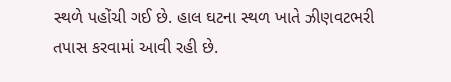સ્થળે પહોંચી ગઈ છે. હાલ ઘટના સ્થળ ખાતે ઝીણવટભરી તપાસ કરવામાં આવી રહી છે.